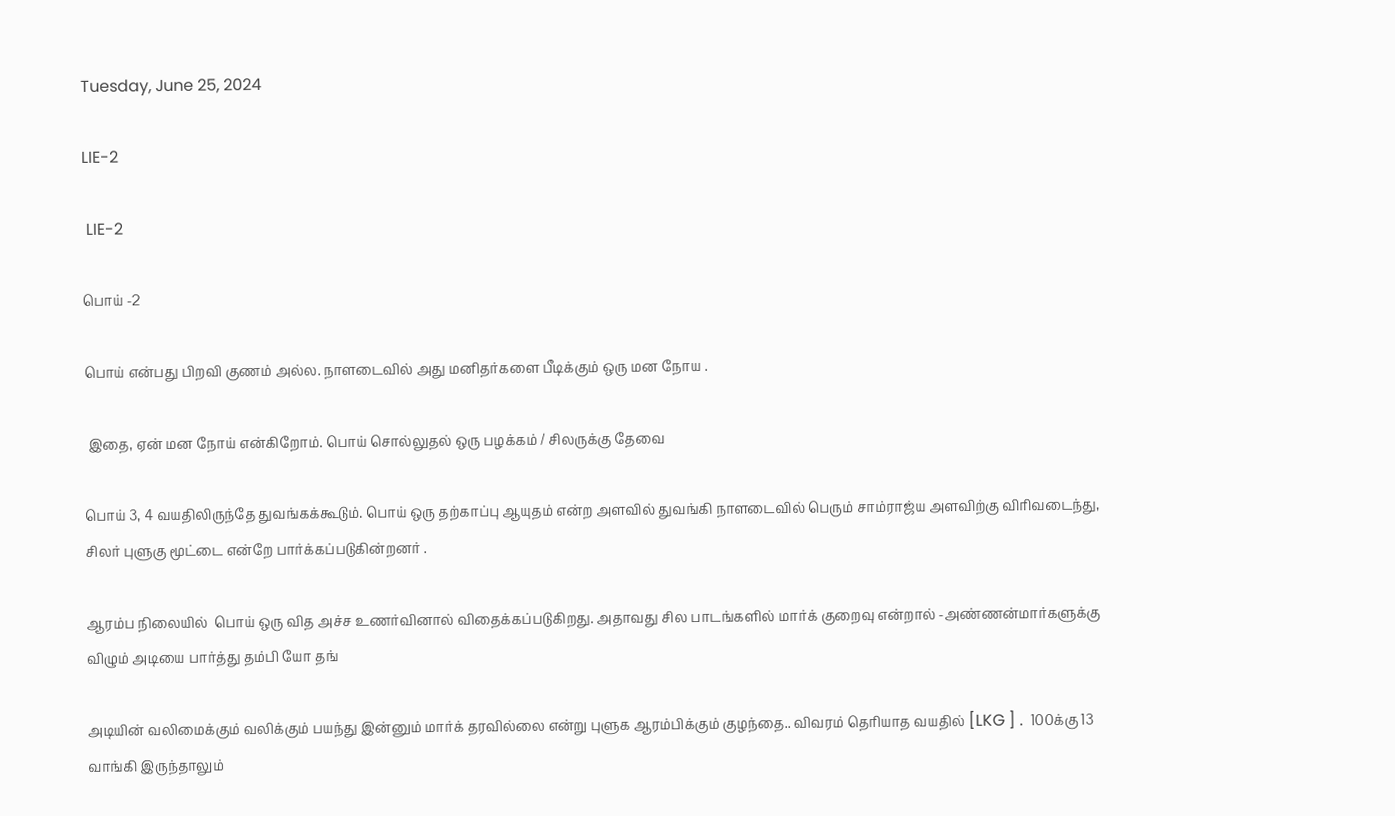Tuesday, June 25, 2024

LIE-2

 LIE-2

பொய் -2

பொய் என்பது பிறவி குணம் அல்ல. நாளடைவில் அது மனிதர்களை பீடிக்கும் ஒரு மன நோய .

 இதை, ஏன் மன நோய் என்கிறோம். பொய் சொல்லுதல் ஒரு பழக்கம் / சிலருக்கு தேவை

பொய் 3, 4 வயதிலிருந்தே துவங்கக்கூடும். பொய் ஒரு தற்காப்பு ஆயுதம் என்ற அளவில் துவங்கி நாளடைவில் பெரும் சாம்ராஜ்ய அளவிற்கு விரிவடைந்து, சிலர் புளுகு மூட்டை என்றே பார்க்கப்படுகின்றனர் .

ஆரம்ப நிலையில்  பொய் ஒரு வித அச்ச உணர்வினால் விதைக்கப்படுகிறது. அதாவது சில பாடங்களில் மார்க் குறைவு என்றால் -அண்ணன்மார்களுக்கு விழும் அடியை பார்த்து தம்பி யோ தங்

அடியின் வலிமைக்கும் வலிக்கும் பயந்து இன்னும் மார்க் தரவில்லை என்று புளுக ஆரம்பிக்கும் குழந்தை.. விவரம் தெரியாத வயதில் [LKG ] .  100க்கு 13 வாங்கி இருந்தாலும்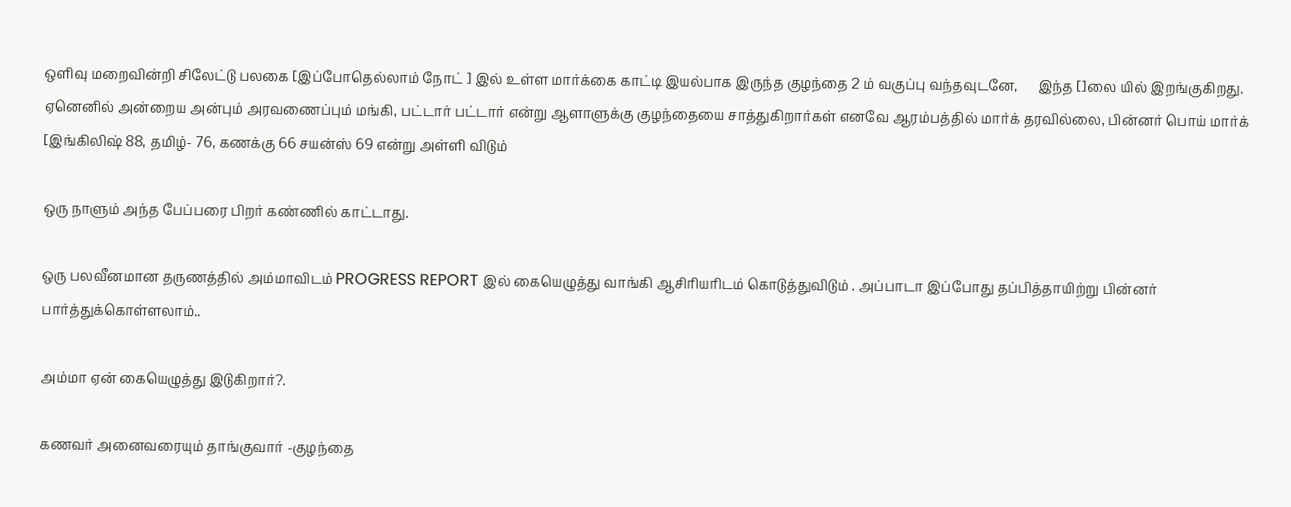ஒளிவு மறைவின்றி சிலேட்டு பலகை [இப்போதெல்லாம் நோட் ] இல் உள்ள மார்க்கை காட்டி இயல்பாக இருந்த குழந்தை 2 ம் வகுப்பு வந்தவுடனே,      இந்த []லை யில் இறங்குகிறது. ஏனெனில் அன்றைய அன்பும் அரவணைப்பும் மங்கி, பட்டார் பட்டார் என்று ஆளாளுக்கு குழந்தையை சாத்துகிறார்கள் எனவே ஆரம்பத்தில் மார்க் தரவில்லை, பின்னர் பொய் மார்க் [இங்கிலிஷ் 88, தமிழ்- 76, கணக்கு 66 சயன்ஸ் 69 என்று அள்ளி விடும்

ஒரு நாளும் அந்த பேப்பரை பிறர் கண்ணில் காட்டாது.

ஒரு பலவீனமான தருணத்தில் அம்மாவிடம் PROGRESS REPORT இல் கையெழுத்து வாங்கி ஆசிரியரிடம் கொடுத்துவிடும் . அப்பாடா இப்போது தப்பித்தாயிற்று பின்னர் பார்த்துக்கொள்ளலாம்..

அம்மா ஏன் கையெழுத்து இடுகிறார்?.

கணவர் அனைவரையும் தாங்குவார் -குழந்தை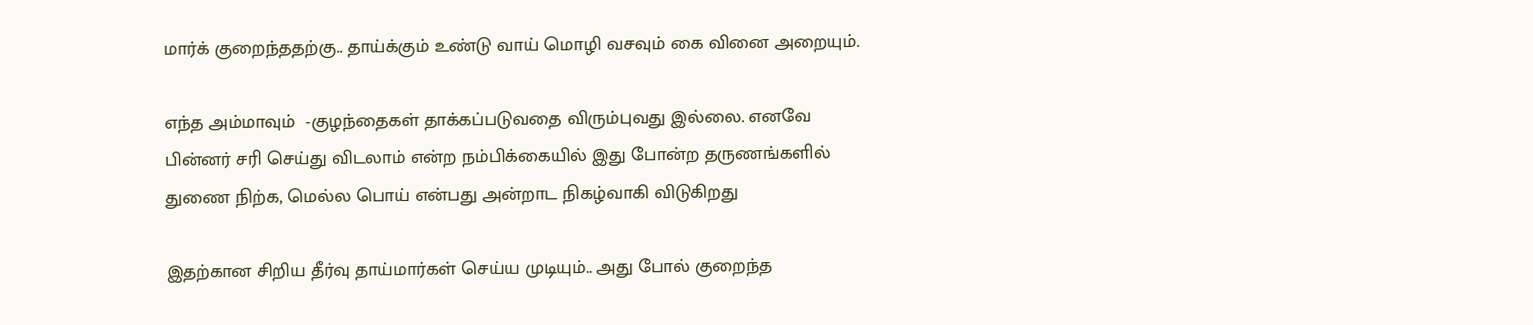மார்க் குறைந்ததற்கு.. தாய்க்கும் உண்டு வாய் மொழி வசவும் கை வினை அறையும்.

எந்த அம்மாவும்  -குழந்தைகள் தாக்கப்படுவதை விரும்புவது இல்லை. எனவே  பின்னர் சரி செய்து விடலாம் என்ற நம்பிக்கையில் இது போன்ற தருணங்களில் துணை நிற்க, மெல்ல பொய் என்பது அன்றாட நிகழ்வாகி விடுகிறது

இதற்கான சிறிய தீர்வு தாய்மார்கள் செய்ய முடியும்.. அது போல் குறைந்த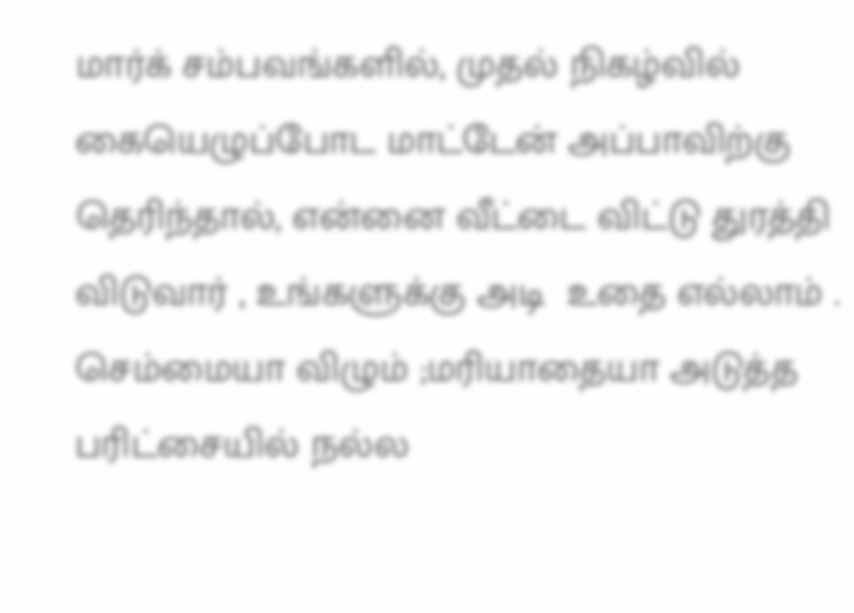மார்க் சம்பவங்களில், முதல் நிகழ்வில் கையெழுப்போட மாட்டேன் அப்பாவிற்கு தெரிந்தால், என்னை வீட்டை விட்டு துரத்தி விடுவார் , உங்களுக்கு அடி  உதை எல்லாம் . செம்மையா விழும் ;மரியாதையா அடுத்த பரிட்சையில் நல்ல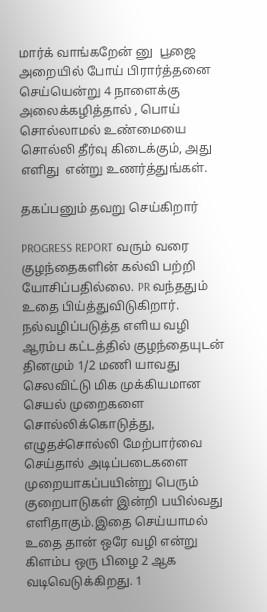மார்க் வாங்கறேன் னு  பூஜை அறையில் போய் பிரார்த்தனை செய்யென்று 4 நாளைக்கு அலைக்கழித்தால் , பொய் சொல்லாமல் உண்மையை சொல்லி தீர்வு கிடைக்கும், அது எளிது  என்று உணர்த்துங்கள்.

தகப்பனும் தவறு செய்கிறார்

PROGRESS REPORT வரும் வரை குழந்தைகளின் கல்வி பற்றி யோசிப்பதில்லை. PR வந்ததும் உதை பிய்த்துவிடுகிறார். நல்வழிப்படுத்த எளிய வழி ஆரம்ப கட்டத்தில் குழந்தையுடன் தினமும் 1/2 மணி யாவது செலவிட்டு மிக முக்கியமான செயல் முறைகளை சொல்லிக்கொடுத்து, எழுதச்சொல்லி மேற்பார்வை செய்தால் அடிப்படைகளை முறையாகப்பயின்று பெரும் குறைபாடுகள் இன்றி பயில்வது எளிதாகும்.இதை செய்யாமல் உதை தான் ஒரே வழி என்று கிளம்ப ஒரு பிழை 2 ஆக வடிவெடுக்கிறது. 1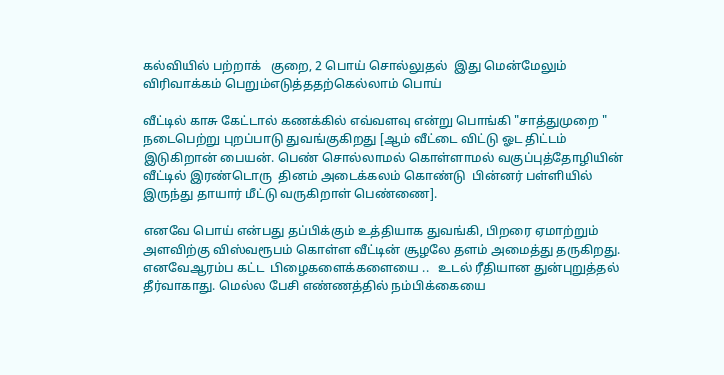கல்வியில் பற்றாக்   குறை, 2 பொய் சொல்லுதல்  இது மென்மேலும் விரிவாக்கம் பெறும்எடுத்ததற்கெல்லாம் பொய்

வீட்டில் காசு கேட்டால் கணக்கில் எவ்வளவு என்று பொங்கி "சாத்துமுறை " நடைபெற்று புறப்பாடு துவங்குகிறது [ஆம் வீட்டை விட்டு ஓட திட்டம் இடுகிறான் பையன். பெண் சொல்லாமல் கொள்ளாமல் வகுப்புத்தோழியின் வீட்டில் இரண்டொரு  தினம் அடைக்கலம் கொண்டு  பின்னர் பள்ளியில்   இருந்து தாயார் மீட்டு வருகிறாள் பெண்ணை].

எனவே பொய் என்பது தப்பிக்கும் உத்தியாக துவங்கி, பிறரை ஏமாற்றும் அளவிற்கு விஸ்வரூபம் கொள்ள வீட்டின் சூழலே தளம் அமைத்து தருகிறது. எனவேஆரம்ப கட்ட  பிழைகளைக்களையை ..   உடல் ரீதியான துன்புறுத்தல் தீர்வாகாது. மெல்ல பேசி எண்ணத்தில் நம்பிக்கையை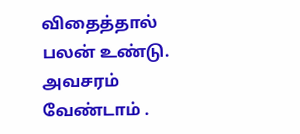விதைத்தால் பலன் உண்டு. அவசரம் வேண்டாம் .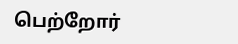பெற்றோர்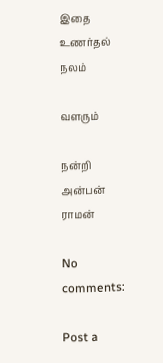இதை உணர்தல் நலம்

வளரும்

நன்றி  அன்பன் ராமன்

No comments:

Post a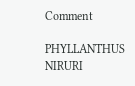Comment

PHYLLANTHUS NIRURI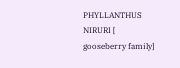PHYLLANTHUS NIRURI [ gooseberry family]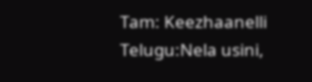Tam: Keezhaanelli    Telugu:Nela usini,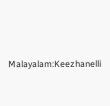Malayalam:Keezhanelli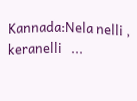Kannada:Nela nelli , keranelli   ...